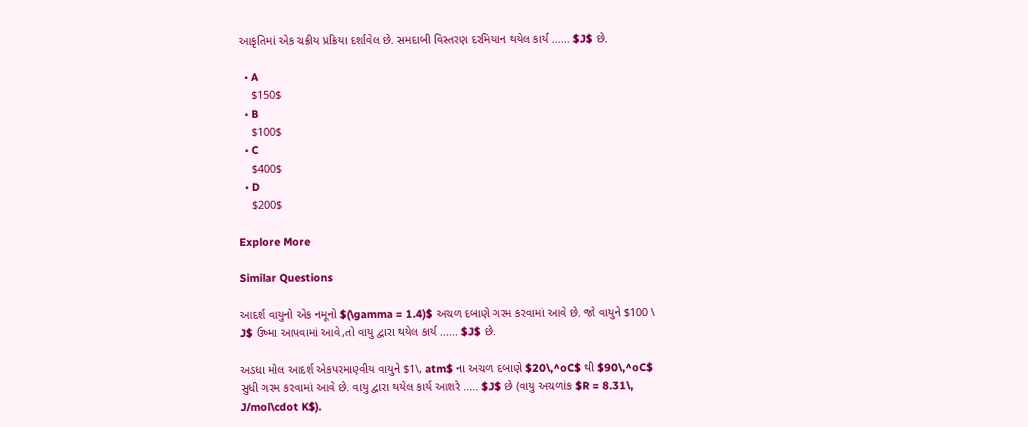આકૃતિમાં એક ચક્રીય પ્રક્રિયા દર્શાવેલ છે. સમદાબી વિસ્તરણ દરમિયાન થયેલ કાર્ય ...... $J$ છે.

  • A
    $150$
  • B
    $100$
  • C
    $400$
  • D
    $200$

Explore More

Similar Questions

આદર્શ વાયુનો એક નમૂનો $(\gamma = 1.4)$ અચળ દબાણે ગરમ કરવામાં આવે છે. જો વાયુને $100 \ J$ ઉષ્મા આપવામાં આવે,તો વાયુ દ્વારા થયેલ કાર્ય ...... $J$ છે.

અડધા મોલ આદર્શ એકપરમાણ્વીય વાયુને $1\, atm$ ના અચળ દબાણે $20\,^oC$ થી $90\,^oC$ સુધી ગરમ કરવામાં આવે છે. વાયુ દ્વારા થયેલ કાર્ય આશરે ..... $J$ છે (વાયુ અચળાંક $R = 8.31\, J/mol\cdot K$).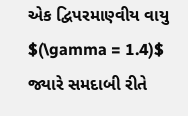એક દ્વિપરમાણ્વીય વાયુ $(\gamma = 1.4)$ જ્યારે સમદાબી રીતે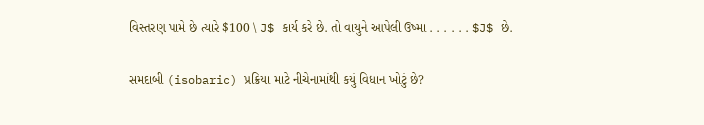વિસ્તરણ પામે છે ત્યારે $100 \ J$ કાર્ય કરે છે. તો વાયુને આપેલી ઉષ્મા . . . . . . $J$ છે.

સમદાબી (isobaric) પ્રક્રિયા માટે નીચેનામાંથી કયું વિધાન ખોટું છે?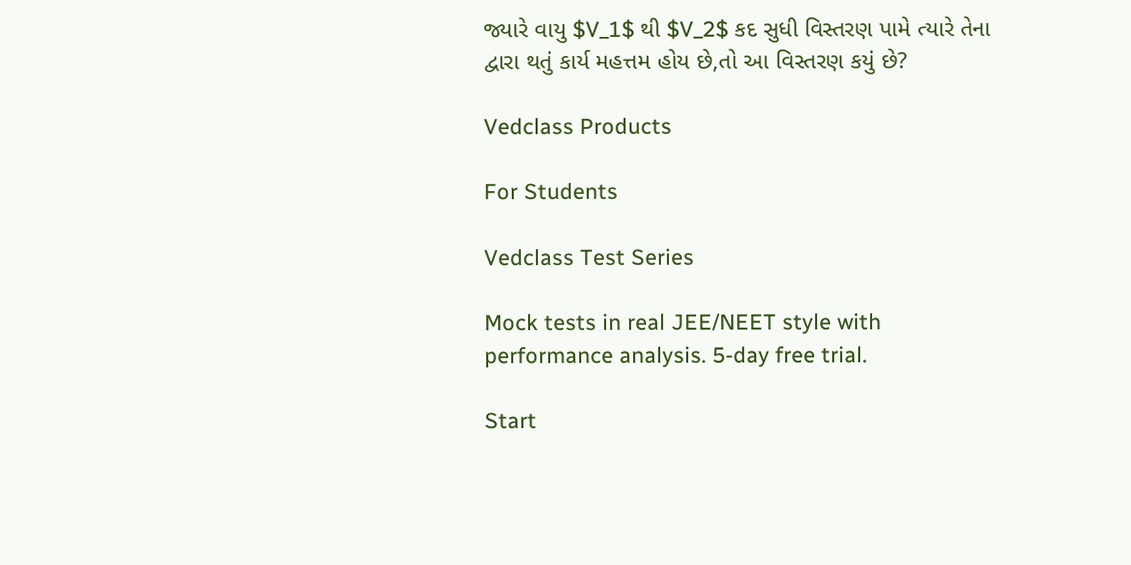જ્યારે વાયુ $V_1$ થી $V_2$ કદ સુધી વિસ્તરણ પામે ત્યારે તેના દ્વારા થતું કાર્ય મહત્તમ હોય છે,તો આ વિસ્તરણ કયું છે?

Vedclass Products

For Students

Vedclass Test Series

Mock tests in real JEE/NEET style with performance analysis. 5-day free trial.

Start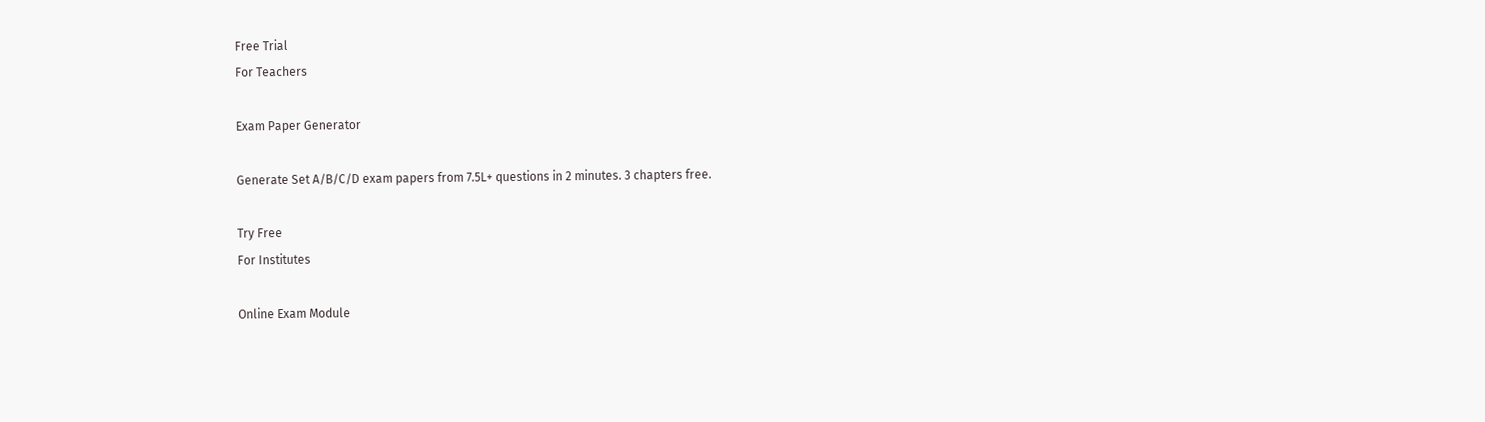Free Trial
For Teachers

Exam Paper Generator

Generate Set A/B/C/D exam papers from 7.5L+ questions in 2 minutes. 3 chapters free.

Try Free
For Institutes

Online Exam Module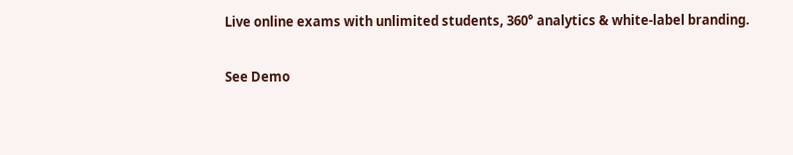Live online exams with unlimited students, 360° analytics & white-label branding.

See Demo